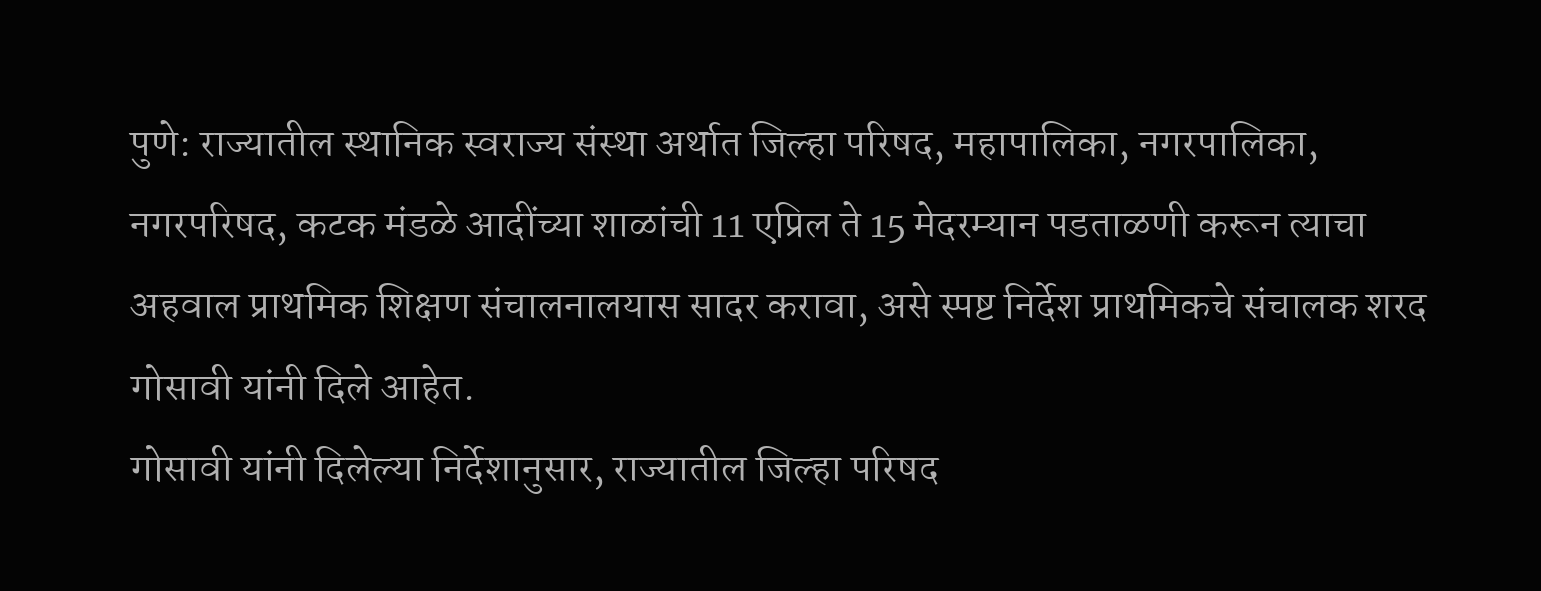पुणे: राज्यातील स्थानिक स्वराज्य संस्था अर्थात जिल्हा परिषद, महापालिका, नगरपालिका, नगरपरिषद, कटक मंडळे आदींच्या शाळांची 11 एप्रिल ते 15 मेदरम्यान पडताळणी करून त्याचा अहवाल प्राथमिक शिक्षण संचालनालयास सादर करावा, असे स्पष्ट निर्देश प्राथमिकचे संचालक शरद गोसावी यांनी दिले आहेत.
गोसावी यांनी दिलेल्या निर्देशानुसार, राज्यातील जिल्हा परिषद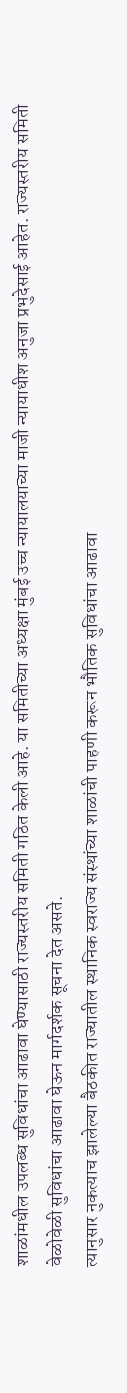शाळांमधील उपलब्ध सुविधांचा आढावा घेण्यासाठी राज्यस्तरीय समिती गठित केली आहे. या समितीच्या अध्यक्षा मुंबई उच्च न्यायालयाच्या माजी न्यायाधीश अनुजा प्रभुदेसाई आहेत. राज्यस्तरीय समिती वेळोवेळी सुविधांचा आढावा घेऊन मार्गदर्शक सूचना देत असते.
त्यानुसार नुकत्याच झालेल्या बैठकीत राज्यातील स्थानिक स्वराज्य संस्थांच्या शाळांची पाहणी करून भौतिक सुविधांचा आढावा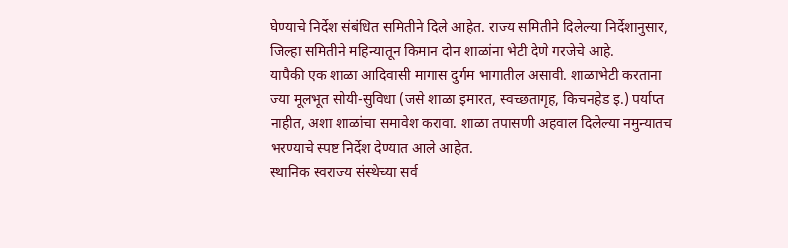घेण्याचे निर्देश संबंधित समितीने दिले आहेत. राज्य समितीने दिलेल्या निर्देशानुसार, जिल्हा समितीने महिन्यातून किमान दोन शाळांना भेटी देणे गरजेचे आहे.
यापैकी एक शाळा आदिवासी मागास दुर्गम भागातील असावी. शाळाभेटी करताना ज्या मूलभूत सोयी-सुविधा (जसे शाळा इमारत, स्वच्छतागृह, किचनहेड इ.) पर्याप्त नाहीत, अशा शाळांचा समावेश करावा. शाळा तपासणी अहवाल दिलेल्या नमुन्यातच भरण्याचे स्पष्ट निर्देश देण्यात आले आहेत.
स्थानिक स्वराज्य संस्थेच्या सर्व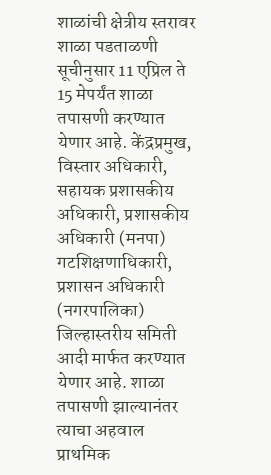शाळांची क्षेत्रीय स्तरावर शाळा पडताळणी सूचीनुसार 11 एप्रिल ते 15 मेपर्यंत शाळा तपासणी करण्यात येणार आहे. केंद्रप्रमुख, विस्तार अधिकारी, सहायक प्रशासकीय अधिकारी, प्रशासकीय अधिकारी (मनपा) गटशिक्षणाधिकारी, प्रशासन अधिकारी (नगरपालिका) जिल्हास्तरीय समिती आदी मार्फत करण्यात येणार आहे. शाळा तपासणी झाल्यानंतर त्याचा अहवाल प्राथमिक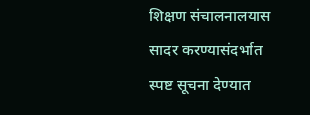शिक्षण संचालनालयास सादर करण्यासंदर्भात स्पष्ट सूचना देण्यात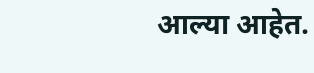आल्या आहेत.